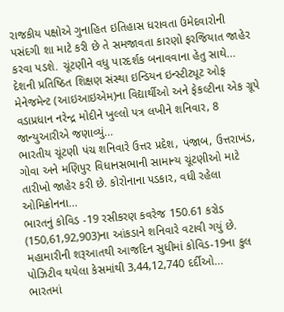રાજકીય પક્ષોએ ગુનાહિત ઇતિહાસ ધરાવતા ઉમેદવારોની પસંદગી શા માટે કરી છે તે સમજાવતા કારણો ફરજિયાત જાહેર કરવા પડશે. ચૂંટણીને વધુ પારદર્શક બનાવવાના હેતુ સાથે...
દેશની પ્રતિષ્ઠિત શિક્ષણ સંસ્થા ઇન્ડિયન ઇન્સ્ટીટ્યૂટ ઓફ મેનેજમેન્ટ (આઇઆઇએમ)ના વિદ્યાર્થીઓ અને ફેકલ્ટીના એક ગ્રૂપે વડાપ્રધાન નરેન્દ્ર મોદીને ખુલ્લો પત્ર લખીને શનિવાર, 8 જાન્યુઆરીએ જણાવ્યું...
ભારતીય ચૂંટણી પંચ શનિવારે ઉત્તર પ્રદેશ, પંજાબ, ઉત્તરાખંડ, ગોવા અને મણિપુર વિધાનસભાની સામાન્ય ચૂંટણીઓ માટે તારીખો જાહેર કરી છે. કોરોનાના પડકાર, વધી રહેલા ઓમિક્રોનના...
ભારતનું કોવિડ -19 રસીકરણ કવરેજ 150.61 કરોડ (150,61,92,903)ના આંકડાને શનિવારે વટાવી ગયું છે. મહામારીની શરૂઆતથી આજદિન સુધીમાં કોવિડ-19ના કુલ પોઝિટીવ થયેલા કેસમાંથી 3,44,12,740 દર્દીઓ...
ભારતમાં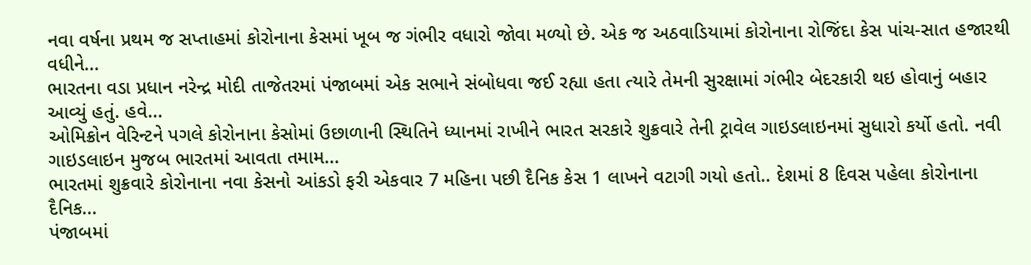નવા વર્ષના પ્રથમ જ સપ્તાહમાં કોરોનાના કેસમાં ખૂબ જ ગંભીર વધારો જોવા મળ્યો છે. એક જ અઠવાડિયામાં કોરોનાના રોજિંદા કેસ પાંચ-સાત હજારથી વધીને...
ભારતના વડા પ્રધાન નરેન્દ્ર મોદી તાજેતરમાં પંજાબમાં એક સભાને સંબોધવા જઈ રહ્યા હતા ત્યારે તેમની સુરક્ષામાં ગંભીર બેદરકારી થઇ હોવાનું બહાર આવ્યું હતું. હવે...
ઓમિક્રોન વેરિન્ટને પગલે કોરોનાના કેસોમાં ઉછાળાની સ્થિતિને ધ્યાનમાં રાખીને ભારત સરકારે શુક્રવારે તેની ટ્રાવેલ ગાઇડલાઇનમાં સુધારો કર્યો હતો. નવી ગાઇડલાઇન મુજબ ભારતમાં આવતા તમામ...
ભારતમાં શુક્રવારે કોરોનાના નવા કેસનો આંકડો ફરી એકવાર 7 મહિના પછી દૈનિક કેસ 1 લાખને વટાગી ગયો હતો.. દેશમાં 8 દિવસ પહેલા કોરોનાના દૈનિક...
પંજાબમાં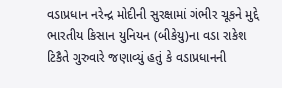વડાપ્રધાન નરેન્દ્ર મોદીની સુરક્ષામાં ગંભીર ચૂકને મુદ્દે ભારતીય કિસાન યુનિયન (બીકેયુ)ના વડા રાકેશ ટિકૈતે ગુરુવારે જણાવ્યું હતું કે વડાપ્રધાનની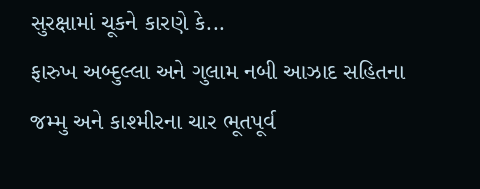સુરક્ષામાં ચૂકને કારણે કે...
ફારુખ અબ્દુલ્લા અને ગુલામ નબી આઝાદ સહિતના જમ્મુ અને કાશ્મીરના ચાર ભૂતપૂર્વ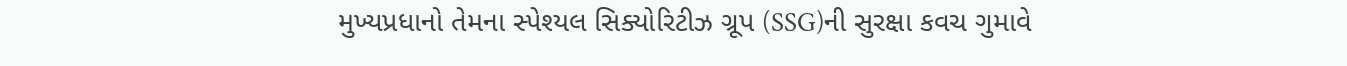મુખ્યપ્રધાનો તેમના સ્પેશ્યલ સિક્યોરિટીઝ ગ્રૂપ (SSG)ની સુરક્ષા કવચ ગુમાવે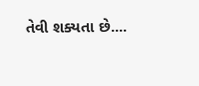તેવી શક્યતા છે....